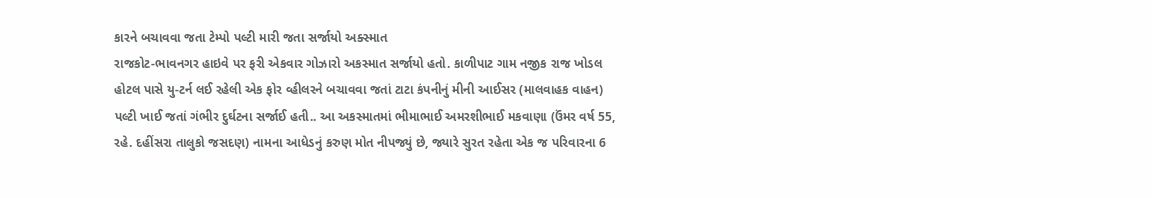કારને બચાવવા જતા ટેમ્પો પલ્ટી મારી જતા સર્જાયો અક્સ્માત
રાજકોટ-ભાવનગર હાઇવે પર ફરી એકવાર ગોઝારો અકસ્માત સર્જાયો હતો. કાળીપાટ ગામ નજીક રાજ ખોડલ હોટલ પાસે યુ-ટર્ન લઈ રહેલી એક ફોર વ્હીલરને બચાવવા જતાં ટાટા કંપનીનું મીની આઈસર (માલવાહક વાહન) પલ્ટી ખાઈ જતાં ગંભીર દુર્ઘટના સર્જાઈ હતી.. આ અકસ્માતમાં ભીમાભાઈ અમરશીભાઈ મકવાણા (ઉંમર વર્ષ 55, રહે. દહીંસરા તાલુકો જસદણ) નામના આધેડનું કરુણ મોત નીપજ્યું છે, જ્યારે સુરત રહેતા એક જ પરિવારના 6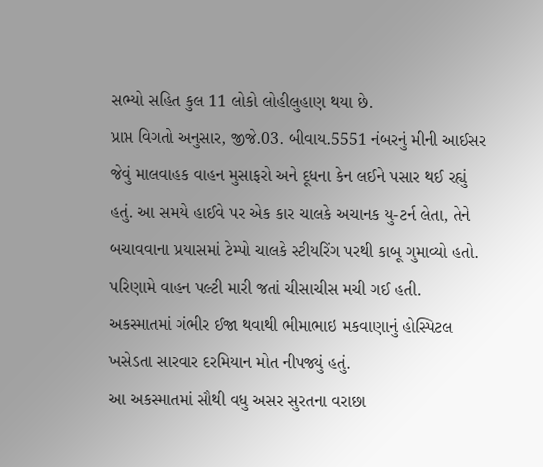સભ્યો સહિત કુલ 11 લોકો લોહીલુહાણ થયા છે.
પ્રાપ્ત વિગતો અનુસાર, જીજે.03. બીવાય.5551 નંબરનું મીની આઈસર જેવું માલવાહક વાહન મુસાફરો અને દૂધના કેન લઈને પસાર થઈ રહ્યું હતું. આ સમયે હાઈવે પર એક કાર ચાલકે અચાનક યુ-ટર્ન લેતા, તેને બચાવવાના પ્રયાસમાં ટેમ્પો ચાલકે સ્ટીયરિંગ પરથી કાબૂ ગુમાવ્યો હતો. પરિણામે વાહન પલ્ટી મારી જતાં ચીસાચીસ મચી ગઈ હતી. અકસ્માતમાં ગંભીર ઈજા થવાથી ભીમાભાઇ મકવાણાનું હોસ્પિટલ ખસેડતા સારવાર દરમિયાન મોત નીપજ્યું હતું.
આ અકસ્માતમાં સૌથી વધુ અસર સુરતના વરાછા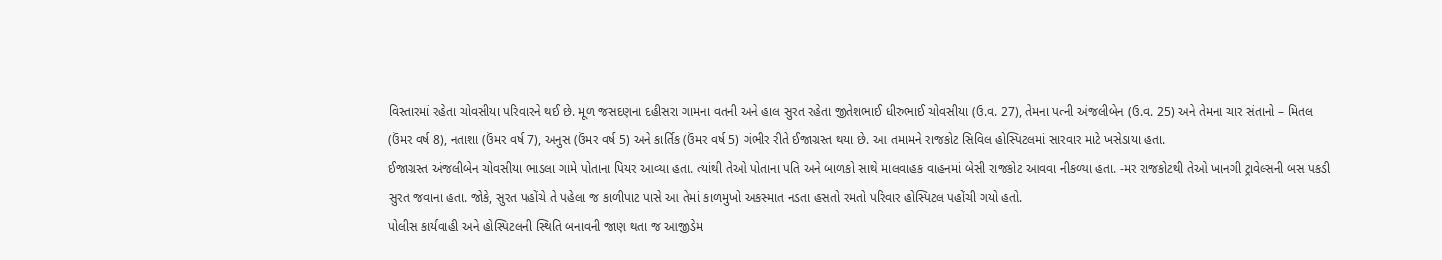વિસ્તારમાં રહેતા ચોવસીયા પરિવારને થઈ છે. મૂળ જસદણના દહીસરા ગામના વતની અને હાલ સુરત રહેતા જીતેશભાઈ ધીરુભાઈ ચોવસીયા (ઉ.વ. 27), તેમના પત્ની અંજલીબેન (ઉ.વ. 25) અને તેમના ચાર સંતાનો – મિતલ (ઉંમર વર્ષ 8), નતાશા (ઉંમર વર્ષ 7), અનુસ (ઉંમર વર્ષ 5) અને કાર્તિક (ઉંમર વર્ષ 5) ગંભીર રીતે ઈજાગ્રસ્ત થયા છે. આ તમામને રાજકોટ સિવિલ હોસ્પિટલમાં સારવાર માટે ખસેડાયા હતા.
ઈજાગ્રસ્ત અંજલીબેન ચોવસીયા ભાડલા ગામે પોતાના પિયર આવ્યા હતા. ત્યાંથી તેઓ પોતાના પતિ અને બાળકો સાથે માલવાહક વાહનમાં બેસી રાજકોટ આવવા નીકળ્યા હતા. -મર રાજકોટથી તેઓ ખાનગી ટ્રાવેલ્સની બસ પકડી સુરત જવાના હતા. જોકે, સુરત પહોંચે તે પહેલા જ કાળીપાટ પાસે આ તેમાં કાળમુખો અકસ્માત નડતા હસતો રમતો પરિવાર હોસ્પિટલ પહોંચી ગયો હતો.
પોલીસ કાર્યવાહી અને હોસ્પિટલની સ્થિતિ બનાવની જાણ થતા જ આજીડેમ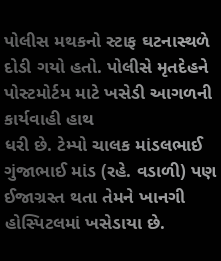પોલીસ મથકનો સ્ટાફ ઘટનાસ્થળે દોડી ગયો હતો. પોલીસે મૃતદેહને પોસ્ટમોર્ટમ માટે ખસેડી આગળની કાર્યવાહી હાથ
ધરી છે. ટેમ્પો ચાલક માંડલભાઈ ગુંજાભાઈ માંડ (રહે. વડાળી) પણ ઈજાગ્રસ્ત થતા તેમને ખાનગી હોસ્પિટલમાં ખસેડાયા છે.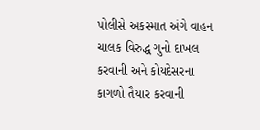પોલીસે અકસ્માત અંગે વાહન ચાલક વિરુદ્ધ ગુનો દાખલ કરવાની અને કોયદેસરના કાગળો તૈયાર કરવાની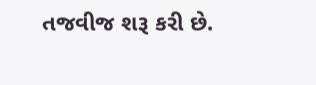તજવીજ શરૂ કરી છે.